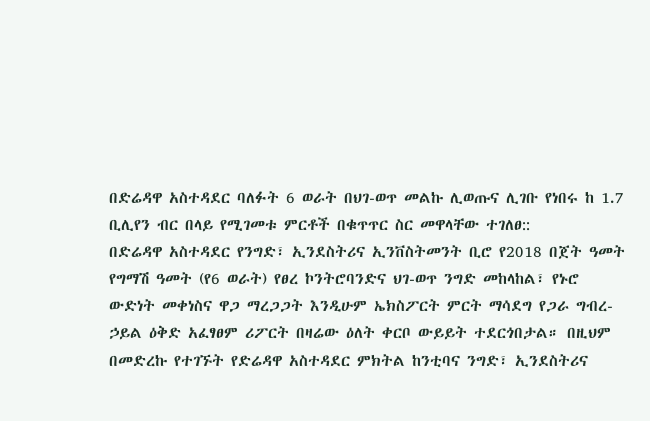በድሬዳዋ አስተዳደር ባለፉት 6 ወራት በህገ-ወጥ መልኩ ሊወጡና ሊገቡ የነበሩ ከ 1.7 ቢሊየን ብር በላይ የሚገመቱ ምርቶች በቁጥጥር ስር መዋላቸው ተገለፀ::
በድሬዳዋ አስተዳደር የንግድ፣ ኢንደስትሪና ኢንቨስትመንት ቢሮ የ2018 በጀት ዓመት የግማሽ ዓመት (የ6 ወራት) የፀረ ኮንትሮባንድና ህገ-ወጥ ንግድ መከላከል፣ የኑሮ ውድነት መቀነስና ዋጋ ማረጋጋት እንዲሁም ኤክስፖርት ምርት ማሳደግ የጋራ ግብረ-ኃይል ዕቅድ አፈፃፀም ሪፖርት በዛሬው ዕለት ቀርቦ ውይይት ተደርጎበታል። በዚህም በመድረኩ የተገኙት የድሬዳዋ አስተዳደር ምክትል ከንቲባና ንግድ፣ ኢንደስትሪና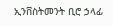ኢንቨስትመንት ቢሮ ኃላፊ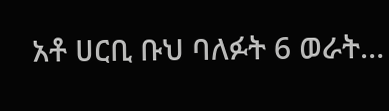አቶ ሀርቢ ቡህ ባለፉት 6 ወራት…